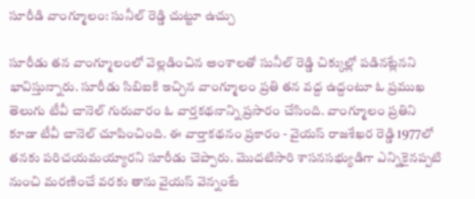సూరీడి వాంగ్మూలం: సునీల్ రెడ్డి చుట్టూ ఉచ్చు

సూరీడు తన వాంగ్మూలంలో వెల్లడించిన అంశాలతో సునీల్ రెడ్డి చిక్కుల్లో పడినట్లేనని భావిస్తున్నారు. సూరీడు సిబిఐకి ఇచ్చిన వాంగ్మూలం ప్రతి తన వద్ద ఉద్దంటూ ఓ ప్రముఖ తెలుగు టీవీ చానెల్ గురువారం ఓ వార్తకథనాన్ని ప్రసారం చేసింది. వాంగ్మూలం ప్రతిని కూడా టీవీ చానెల్ చూపించింది. ఈ వార్తాకథనం ప్రకారం - వైయస్ రాజశేఖర రెడ్డి 1977లో తనకు పరిచయమయ్యారని సూరీడు చెప్పారు. మొదటిసారి శాసనసభ్యుడిగా ఎన్నికైనప్పటి నుంచి మరణించే వరకు తాను వైయస్ వెన్నంటే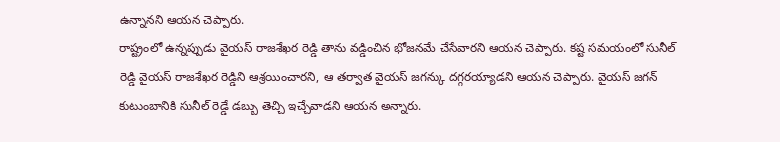ఉన్నానని ఆయన చెప్పారు.
రాష్ట్రంలో ఉన్నప్పుడు వైయస్ రాజశేఖర రెడ్డి తాను వడ్డించిన భోజనమే చేసేవారని ఆయన చెప్పారు. కష్ట సమయంలో సునీల్ రెడ్డి వైయస్ రాజశేఖర రెడ్డిని ఆశ్రయించారని, ఆ తర్వాత వైయస్ జగన్కు దగ్గరయ్యాడని ఆయన చెప్పారు. వైయస్ జగన్ కుటుంబానికి సునీల్ రెడ్డే డబ్బు తెచ్చి ఇచ్చేవాడని ఆయన అన్నారు.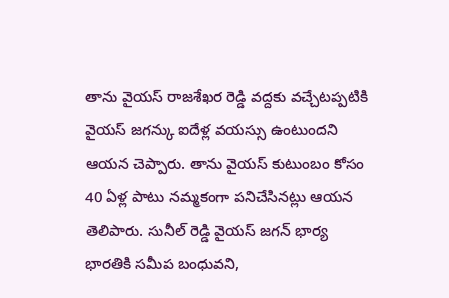తాను వైయస్ రాజశేఖర రెడ్డి వద్దకు వచ్చేటప్పటికి వైయస్ జగన్కు ఐదేళ్ల వయస్సు ఉంటుందని ఆయన చెప్పారు. తాను వైయస్ కుటుంబం కోసం 40 ఏళ్ల పాటు నమ్మకంగా పనిచేసినట్లు ఆయన తెలిపారు. సునీల్ రెడ్డి వైయస్ జగన్ భార్య భారతికి సమీప బంధువని,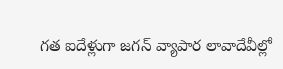గత ఐదేళ్లుగా జగన్ వ్యాపార లావాదేవీల్లో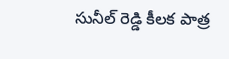సునీల్ రెడ్డి కీలక పాత్ర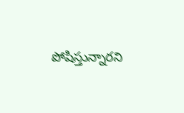పోషిస్తున్నారని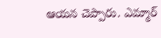ఆయన చెప్పారు. ఎమ్మార్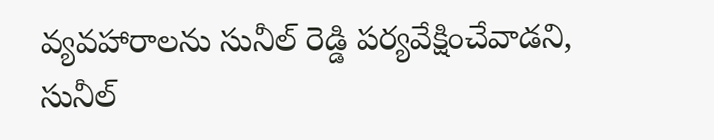వ్యవహారాలను సునీల్ రెడ్డి పర్యవేక్షించేవాడని, సునీల్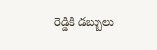రెడ్డికి డబ్బులు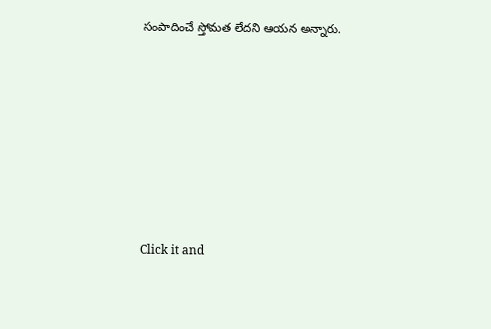సంపాదించే స్తోమత లేదని ఆయన అన్నారు.












Click it and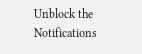Unblock the Notifications